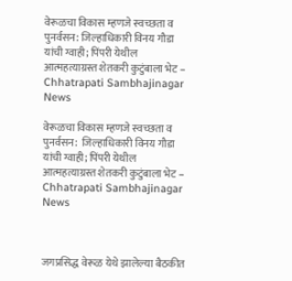वेरूळचा विकास म्हणजे स्वच्छता व पुनर्वसन: जिल्हाधिकारी विनय गौडा यांची ग्वाही; पिंपरी येथील आत्महत्याग्रस्त शेतकरी कुटुंबाला भेट – Chhatrapati Sambhajinagar News

वेरूळचा विकास म्हणजे स्वच्छता व पुनर्वसन:  जिल्हाधिकारी विनय गौडा यांची ग्वाही; पिंपरी येथील आत्महत्याग्रस्त शेतकरी कुटुंबाला भेट – Chhatrapati Sambhajinagar News



जगप्रसिद्ध वेरूळ येथे झालेल्या बैठकीत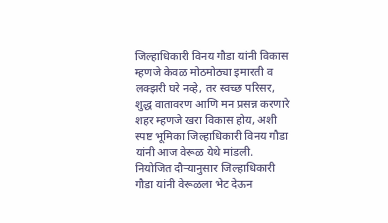जिल्हाधिकारी विनय गौडा यांनी विकास म्हणजे केवळ मोठमोठ्या इमारती व लक्झरी घरे नव्हे, तर स्वच्छ परिसर, शुद्ध वातावरण आणि मन प्रसन्न करणारे शहर म्हणजे खरा विकास होय, अशी स्पष्ट भूमिका जिल्हाधिकारी विनय गौडा यांनी आज वेरूळ येथे मांडली. नियोजित दौऱ्यानुसार जिल्हाधिकारी गौडा यांनी वेरूळला भेट देऊन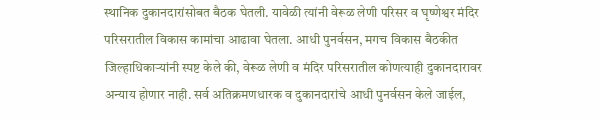स्थानिक दुकानदारांसोबत बैठक घेतली. यावेळी त्यांनी वेरूळ लेणी परिसर व घृष्णेश्वर मंदिर परिसरातील विकास कामांचा आढावा घेतला. आधी पुनर्वसन, मगच विकास बैठकीत जिल्हाधिकाऱ्यांनी स्पष्ट केले की, वेरूळ लेणी व मंदिर परिसरातील कोणत्याही दुकानदारावर अन्याय होणार नाही. सर्व अतिक्रमणधारक व दुकानदारांचे आधी पुनर्वसन केले जाईल,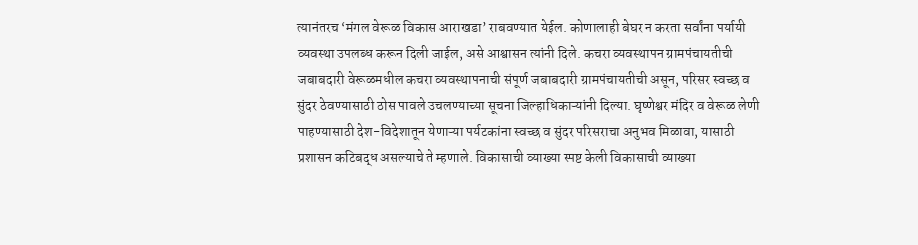त्यानंतरच ‘मंगल वेरूळ विकास आराखडा’ राबवण्यात येईल. कोणालाही बेघर न करता सर्वांना पर्यायी व्यवस्था उपलब्ध करून दिली जाईल, असे आश्वासन त्यांनी दिले. कचरा व्यवस्थापन ग्रामपंचायतीची जबाबदारी वेरूळमधील कचरा व्यवस्थापनाची संपूर्ण जबाबदारी ग्रामपंचायतीची असून, परिसर स्वच्छ व सुंदर ठेवण्यासाठी ठोस पावले उचलण्याच्या सूचना जिल्हाधिकाऱ्यांनी दिल्या. घृष्णेश्वर मंदिर व वेरूळ लेणी पाहण्यासाठी देश-विदेशातून येणाऱ्या पर्यटकांना स्वच्छ व सुंदर परिसराचा अनुभव मिळावा, यासाठी प्रशासन कटिबद्ध असल्याचे ते म्हणाले. विकासाची व्याख्या स्पष्ट केली विकासाची व्याख्या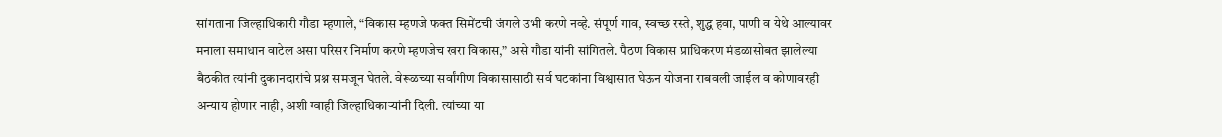सांगताना जिल्हाधिकारी गौडा म्हणाले, “विकास म्हणजे फक्त सिमेंटची जंगले उभी करणे नव्हे. संपूर्ण गाव, स्वच्छ रस्ते, शुद्ध हवा, पाणी व येथे आल्यावर मनाला समाधान वाटेल असा परिसर निर्माण करणे म्हणजेच खरा विकास,” असे गौडा यांनी सांगितले. पैठण विकास प्राधिकरण मंडळासोबत झालेल्या बैठकीत त्यांनी दुकानदारांचे प्रश्न समजून घेतले. वेरूळच्या सर्वांगीण विकासासाठी सर्व घटकांना विश्वासात घेऊन योजना राबवली जाईल व कोणावरही अन्याय होणार नाही, अशी ग्वाही जिल्हाधिकाऱ्यांनी दिली. त्यांच्या या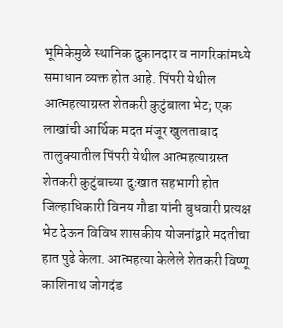भूमिकेमुळे स्थानिक दुकानदार व नागरिकांमध्ये समाधान व्यक्त होत आहे. पिंपरी येथील आत्महत्याग्रस्त शेतकरी कुटुंबाला भेट; एक लाखांची आर्थिक मदत मंजूर खुलताबाद तालुक्यातील पिंपरी येथील आत्महत्याग्रस्त शेतकरी कुटुंबाच्या दुःखात सहभागी होत जिल्हाधिकारी विनय गौडा यांनी बुधवारी प्रत्यक्ष भेट देऊन विविध शासकीय योजनांद्वारे मदतीचा हात पुढे केला. आत्महत्या केलेले शेतकरी विष्णू काशिनाथ जोगदंड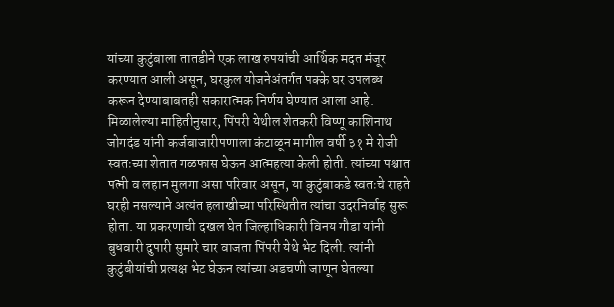यांच्या कुटुंबाला तातडीने एक लाख रुपयांची आर्थिक मदत मंजूर करण्यात आली असून, घरकुल योजनेअंतर्गत पक्के घर उपलब्ध करून देण्याबाबतही सकारात्मक निर्णय घेण्यात आला आहे. मिळालेल्या माहितीनुसार, पिंपरी येथील शेतकरी विष्णू काशिनाथ जोगदंड यांनी कर्जबाजारीपणाला कंटाळून मागील वर्षी ३१ मे रोजी स्वतःच्या शेतात गळफास घेऊन आत्महत्या केली होती. त्यांच्या पश्चात पत्नी व लहान मुलगा असा परिवार असून, या कुटुंबाकडे स्वतःचे राहते घरही नसल्याने अत्यंत हलाखीच्या परिस्थितीत त्यांचा उदरनिर्वाह सुरू होता. या प्रकरणाची दखल घेत जिल्हाधिकारी विनय गौडा यांनी बुधवारी दुपारी सुमारे चार वाजता पिंपरी येथे भेट दिली. त्यांनी कुटुंबीयांची प्रत्यक्ष भेट घेऊन त्यांच्या अडचणी जाणून घेतल्या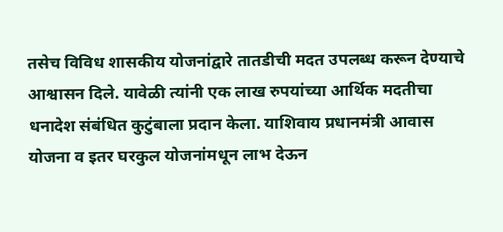तसेच विविध शासकीय योजनांद्वारे तातडीची मदत उपलब्ध करून देण्याचे आश्वासन दिले. यावेळी त्यांनी एक लाख रुपयांच्या आर्थिक मदतीचा धनादेश संबंधित कुटुंबाला प्रदान केला. याशिवाय प्रधानमंत्री आवास योजना व इतर घरकुल योजनांमधून लाभ देऊन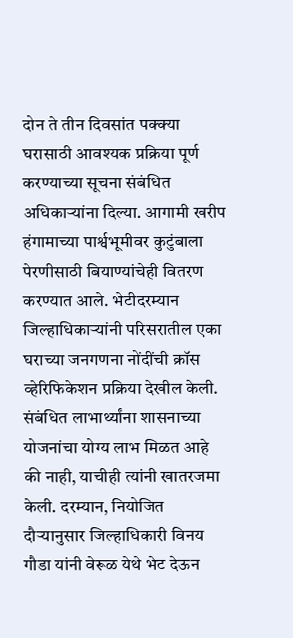दोन ते तीन दिवसांत पक्क्या घरासाठी आवश्यक प्रक्रिया पूर्ण करण्याच्या सूचना संबंधित अधिकाऱ्यांना दिल्या. आगामी खरीप हंगामाच्या पार्श्वभूमीवर कुटुंबाला पेरणीसाठी बियाण्यांचेही वितरण करण्यात आले. भेटीदरम्यान जिल्हाधिकाऱ्यांनी परिसरातील एका घराच्या जनगणना नोंदींची क्रॉस व्हेरिफिकेशन प्रक्रिया देखील केली. संबंधित लाभार्थ्यांना शासनाच्या योजनांचा योग्य लाभ मिळत आहे की नाही, याचीही त्यांनी खातरजमा केली. दरम्यान, नियोजित दौऱ्यानुसार जिल्हाधिकारी विनय गौडा यांनी वेरूळ येथे भेट देऊन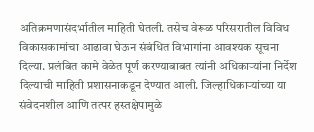अतिक्रमणासंदर्भातील माहिती घेतली. तसेच वेरूळ परिसरातील विविध विकासकामांचा आढावा घेऊन संबंधित विभागांना आवश्यक सूचना दिल्या. प्रलंबित कामे वेळेत पूर्ण करण्याबाबत त्यांनी अधिकाऱ्यांना निर्देश दिल्याची माहिती प्रशासनाकडून देण्यात आली. जिल्हाधिकाऱ्यांच्या या संवेदनशील आणि तत्पर हस्तक्षेपामुळे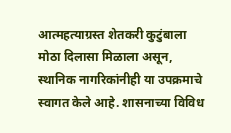आत्महत्याग्रस्त शेतकरी कुटुंबाला मोठा दिलासा मिळाला असून, स्थानिक नागरिकांनीही या उपक्रमाचे स्वागत केले आहे. शासनाच्या विविध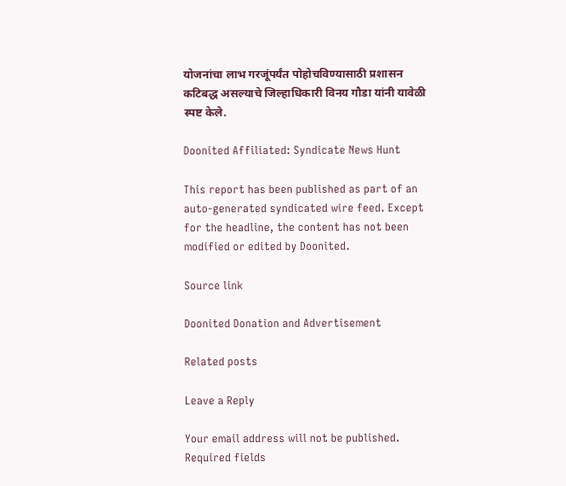योजनांचा लाभ गरजूंपर्यंत पोहोचविण्यासाठी प्रशासन कटिबद्ध असल्याचे जिल्हाधिकारी विनय गौडा यांनी यावेळी स्पष्ट केले.

Doonited Affiliated: Syndicate News Hunt

This report has been published as part of an auto-generated syndicated wire feed. Except for the headline, the content has not been modified or edited by Doonited.

Source link

Doonited Donation and Advertisement

Related posts

Leave a Reply

Your email address will not be published. Required fields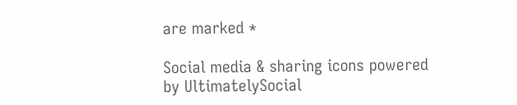are marked *

Social media & sharing icons powered by UltimatelySocial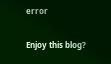error

Enjoy this blog?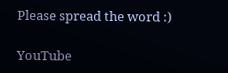Please spread the word :)

YouTube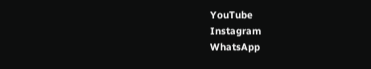YouTube
Instagram
WhatsApp